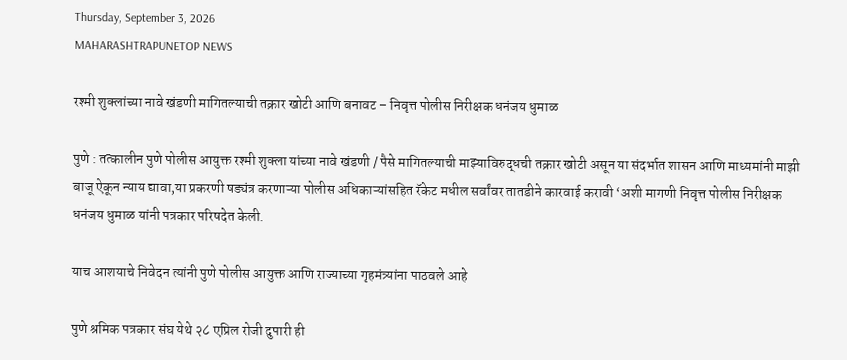Thursday, September 3, 2026
MAHARASHTRAPUNETOP NEWS

रश्मी शुक्लांच्या नावे खंडणी मागितल्याची तक्रार खोटी आणि बनावट – निवृत्त पोलीस निरीक्षक धनंजय धुमाळ

पुणे : तत्कालीन पुणे पोलीस आयुक्त रश्मी शुक्ला यांच्या नावे खंडणी / पैसे मागितल्याची माझ्याविरुद्धची तक्रार खोटी असून या संदर्भात शासन आणि माध्यमांनी माझी बाजू ऐकून न्याय द्यावा,या प्रकरणी षड्यंत्र करणाऱ्या पोलीस अधिकाऱ्यांसहित रॅकेट मधील सर्वांवर तातडीने कारवाई करावी ‘अशी मागणी निवृत्त पोलीस निरीक्षक धनंजय धुमाळ यांनी पत्रकार परिषदेत केली.

याच आशयाचे निवेदन त्यांनी पुणे पोलीस आयुक्त आणि राज्याच्या गृहमंत्र्यांना पाठवले आहे

पुणे श्रमिक पत्रकार संघ येथे २८ एप्रिल रोजी दुपारी ही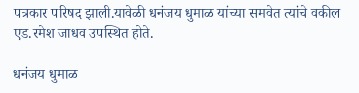पत्रकार परिषद झाली.यावेळी धनंजय धुमाळ यांच्या समवेत त्यांचे वकील एड.रमेश जाधव उपस्थित होते.

धनंजय धुमाळ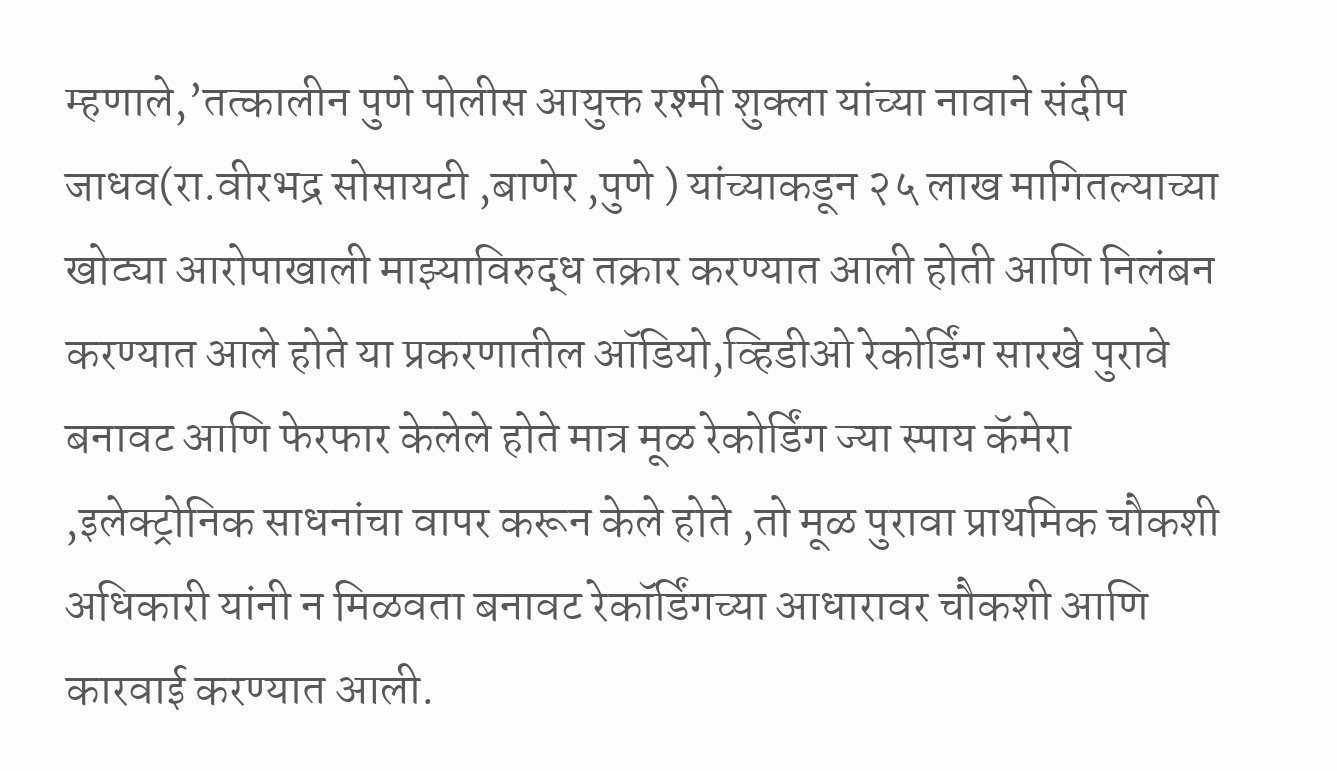म्हणाले,’तत्कालीन पुणे पोलीस आयुक्त रश्मी शुक्ला यांच्या नावाने संदीप जाधव(रा.वीरभद्र सोसायटी ,बाणेर ,पुणे ) यांच्याकडून २५ लाख मागितल्याच्या खोट्या आरोपाखाली माझ्याविरुद्ध तक्रार करण्यात आली होती आणि निलंबन करण्यात आले होते या प्रकरणातील ऑडियो,व्हिडीओ रेकोर्डिंग सारखे पुरावे बनावट आणि फेरफार केलेले होते मात्र मूळ रेकोर्डिंग ज्या स्पाय कॅमेरा ,इलेक्ट्रोनिक साधनांचा वापर करून केले होते ,तो मूळ पुरावा प्राथमिक चौकशी अधिकारी यांनी न मिळवता बनावट रेकॉर्डिंगच्या आधारावर चौकशी आणि कारवाई करण्यात आली.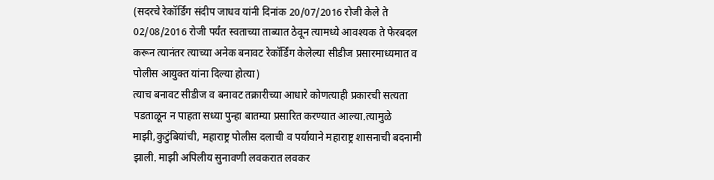(सदरचे रेकॉर्डिंग संदीप जाधव यांनी दिनांक 20/07/2016 रोजी केले ते 02/08/2016 रोजी पर्यंत स्वताच्या ताब्यात ठेवून त्यामध्ये आवश्यक ते फेरबदल करून त्यानंतर त्याच्या अनेक बनावट रेकॉर्डिंग केलेल्या सीडीज प्रसारमाध्यमात व पोलीस आयुक्त यांना दिल्या होत्या)
त्याच बनावट सीडीज व बनावट तक्रारीच्या आधारे कोणत्याही प्रकारची सत्यता पडताळून न पाहता सध्या पुन्हा बातम्या प्रसारित करण्यात आल्या.त्यामुळे माझी,कुटुंबियांची, महाराष्ट्र पोलीस दलाची व पर्यायाने महाराष्ट्र शासनाची बदनामी झाली. माझी अपिलीय सुनावणी लवकरात लवकर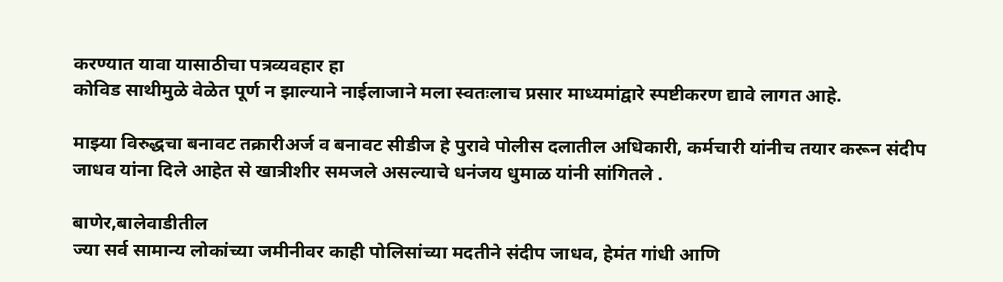करण्यात यावा यासाठीचा पत्रव्यवहार हा
कोविड साथीमुळे वेळेत पूर्ण न झाल्याने नाईलाजाने मला स्वतःलाच प्रसार माध्यमांद्वारे स्पष्टीकरण द्यावे लागत आहे.

माझ्या विरुद्धचा बनावट तक्रारीअर्ज व बनावट सीडीज हे पुरावे पोलीस दलातील अधिकारी, कर्मचारी यांनीच तयार करून संदीप जाधव यांना दिले आहेत से खात्रीशीर समजले असल्याचे धनंजय धुमाळ यांनी सांगितले .

बाणेर,बालेवाडीतील
ज्या सर्व सामान्य लोकांच्या जमीनीवर काही पोलिसांच्या मदतीने संदीप जाधव, हेमंत गांधी आणि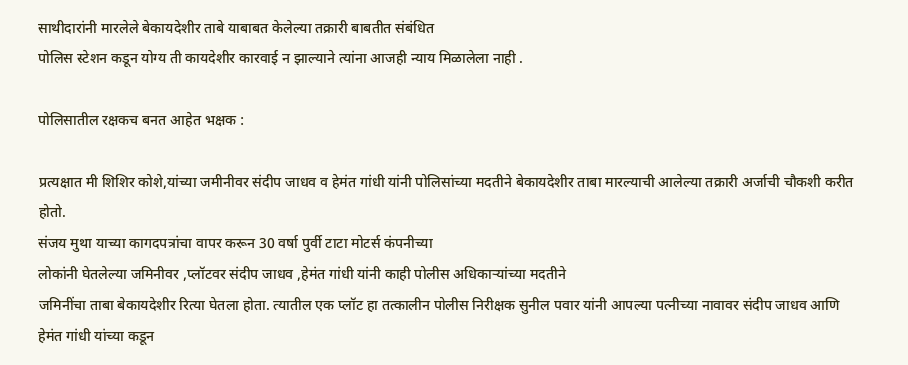साथीदारांनी मारलेले बेकायदेशीर ताबे याबाबत केलेल्या तक्रारी बाबतीत संबंधित
पोलिस स्टेशन कडून योग्य ती कायदेशीर कारवाई न झाल्याने त्यांना आजही न्याय मिळालेला नाही .

पोलिसातील रक्षकच बनत आहेत भक्षक :

प्रत्यक्षात मी शिशिर कोशे,यांच्या जमीनीवर संदीप जाधव व हेमंत गांधी यांनी पोलिसांच्या मदतीने बेकायदेशीर ताबा मारल्याची आलेल्या तक्रारी अर्जाची चौकशी करीत होतो.
संजय मुथा याच्या कागदपत्रांचा वापर करून 30 वर्षा पुर्वी टाटा मोटर्स कंपनीच्या
लोकांनी घेतलेल्या जमिनीवर ,प्लॉटवर संदीप जाधव ,हेमंत गांधी यांनी काही पोलीस अधिकाऱ्यांच्या मदतीने
जमिनींचा ताबा बेकायदेशीर रित्या घेतला होता. त्यातील एक प्लॉट हा तत्कालीन पोलीस निरीक्षक सुनील पवार यांनी आपल्या पत्नीच्या नावावर संदीप जाधव आणि हेमंत गांधी यांच्या कडून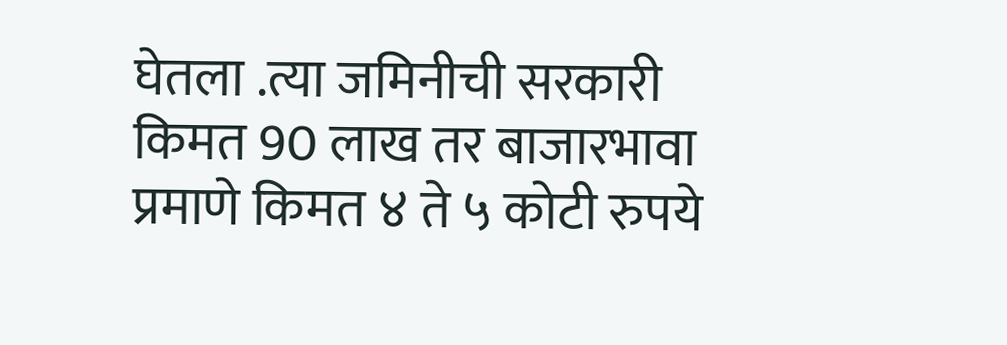घेतला .त्या जमिनीची सरकारी किमत 90 लाख तर बाजारभावा प्रमाणे किमत ४ ते ५ कोटी रुपये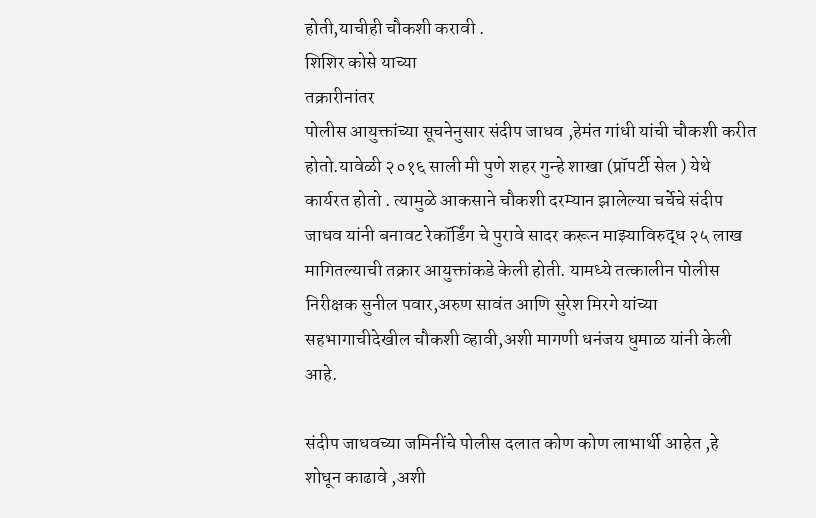होती,याचीही चौकशी करावी .
शिशिर कोसे याच्या
तक्रारीनांतर
पोलीस आयुक्तांच्या सूचनेनुसार संदीप जाधव ,हेमंत गांधी यांची चौकशी करीत होतो.यावेळी २०१६ साली मी पुणे शहर गुन्हे शाखा (प्रॉपर्टी सेल ) येथे कार्यरत होतो . त्यामुळे आकसाने चौकशी दरम्यान झालेल्या चर्चेचे संदीप जाधव यांनी बनावट रेकॉर्डिंग चे पुरावे सादर करून माझ्याविरुद्ध २५ लाख मागितल्याची तक्रार आयुक्तांकडे केली होती. यामध्ये तत्कालीन पोलीस निरीक्षक सुनील पवार,अरुण सावंत आणि सुरेश मिरगे यांच्या सहभागाचीदेखील चौकशी व्हावी,अशी मागणी धनंजय धुमाळ यांनी केली आहे.

संदीप जाधवच्या जमिनींचे पोलीस दलात कोण कोण लाभार्थी आहेत ,हे शोधून काढावे ,अशी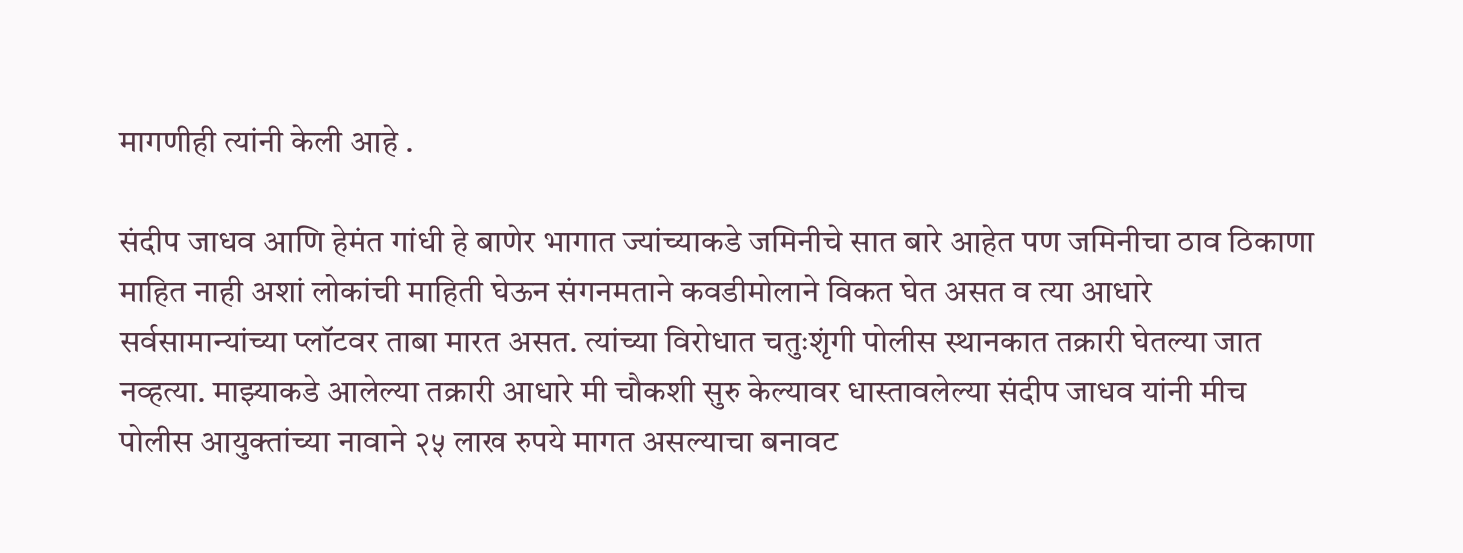मागणीही त्यांनी केली आहे .

संदीप जाधव आणि हेमंत गांधी हे बाणेर भागात ज्यांच्याकडे जमिनीचे सात बारे आहेत पण जमिनीचा ठाव ठिकाणा माहित नाही अशां लोकांची माहिती घेऊन संगनमताने कवडीमोलाने विकत घेत असत व त्या आधारे सर्वसामान्यांच्या प्लॉटवर ताबा मारत असत. त्यांच्या विरोधात चतुःशृंगी पोलीस स्थानकात तक्रारी घेतल्या जात नव्हत्या. माझ्याकडे आलेल्या तक्रारी आधारे मी चौकशी सुरु केल्यावर धास्तावलेल्या संदीप जाधव यांनी मीच पोलीस आयुक्तांच्या नावाने २५ लाख रुपये मागत असल्याचा बनावट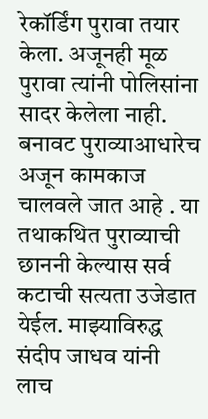रेकॉर्डिंग पुरावा तयार केला. अजूनही मूळ पुरावा त्यांनी पोलिसांना सादर केलेला नाही. बनावट पुराव्याआधारेच अजून कामकाज चालवले जात आहे . या तथाकथित पुराव्याची छाननी केल्यास सर्व कटाची सत्यता उजेडात येईल. माझ्याविरुद्ध संदीप जाधव यांनी लाच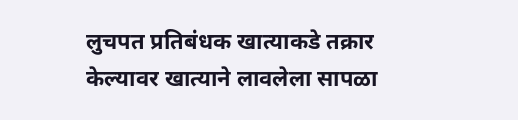लुचपत प्रतिबंधक खात्याकडे तक्रार केल्यावर खात्याने लावलेला सापळा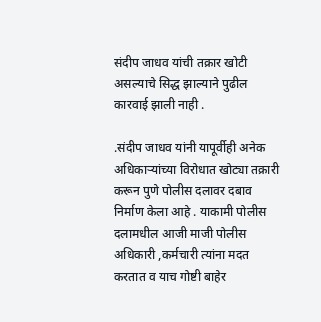संदीप जाधव यांची तक्रार खोटी असल्याचे सिद्ध झाल्याने पुढील कारवाई झाली नाही .

.संदीप जाधव यांनी यापूर्वीही अनेक अधिकाऱ्यांच्या विरोधात खोट्या तक्रारी करून पुणे पोलीस दलावर दबाव निर्माण केला आहे . याकामी पोलीस दलामधील आजी माजी पोलीस अधिकारी ,कर्मचारी त्यांना मदत करतात व याच गोष्टी बाहेर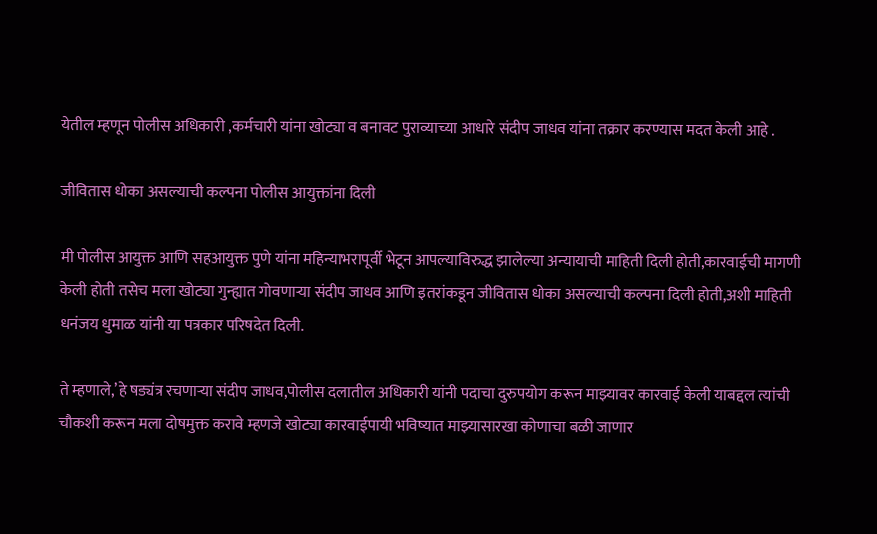येतील म्हणून पोलीस अधिकारी ,कर्मचारी यांना खोट्या व बनावट पुराव्याच्या आधारे संदीप जाधव यांना तक्रार करण्यास मदत केली आहे .

जीवितास धोका असल्याची कल्पना पोलीस आयुक्तांना दिली

मी पोलीस आयुक्त आणि सहआयुक्त पुणे यांना महिन्याभरापूर्वी भेटून आपल्याविरुद्ध झालेल्या अन्यायाची माहिती दिली होती,कारवाईची मागणी केली होती तसेच मला खोट्या गुन्ह्यात गोवणाऱ्या संदीप जाधव आणि इतरांकडून जीवितास धोका असल्याची कल्पना दिली होती,अशी माहिती धनंजय धुमाळ यांनी या पत्रकार परिषदेत दिली.

ते म्हणाले,’हे षड्यंत्र रचणाऱ्या संदीप जाधव,पोलीस दलातील अधिकारी यांनी पदाचा दुरुपयोग करून माझ्यावर कारवाई केली याबद्दल त्यांची चौकशी करून मला दोषमुक्त करावे म्हणजे खोट्या कारवाईपायी भविष्यात माझ्यासारखा कोणाचा बळी जाणार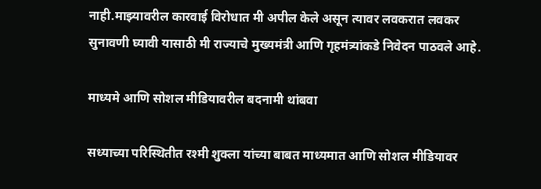नाही.माझ्यावरील कारवाई विरोधात मी अपील केले असून त्यावर लवकरात लवकर सुनावणी घ्यावी यासाठी मी राज्याचे मुख्यमंत्री आणि गृहमंत्र्यांकडे निवेदन पाठवले आहे.

माध्यमे आणि सोशल मीडियावरील बदनामी थांबवा

सध्याच्या परिस्थितीत रश्मी शुक्ला यांच्या बाबत माध्यमात आणि सोशल मीडियावर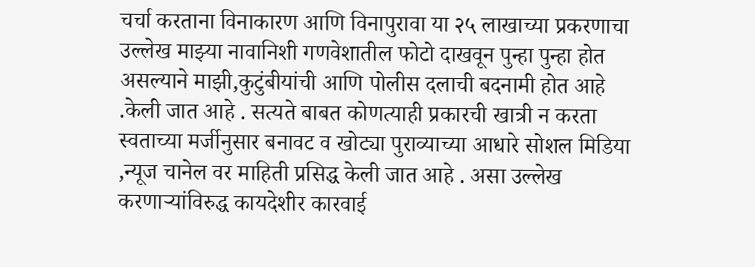चर्चा करताना विनाकारण आणि विनापुरावा या २५ लाखाच्या प्रकरणाचा उल्लेख माझ्या नावानिशी गणवेशातील फोटो दाखवून पुन्हा पुन्हा होत असल्याने माझी,कुटुंबीयांची आणि पोलीस दलाची बदनामी होत आहे .केली जात आहे . सत्यते बाबत कोणत्याही प्रकारची खात्री न करता स्वताच्या मर्जीनुसार बनावट व खोट्या पुराव्याच्या आधारे सोशल मिडिया ,न्यूज चानेल वर माहिती प्रसिद्ध केली जात आहे . असा उल्लेख करणाऱ्यांविरुद्ध कायदेशीर कारवाई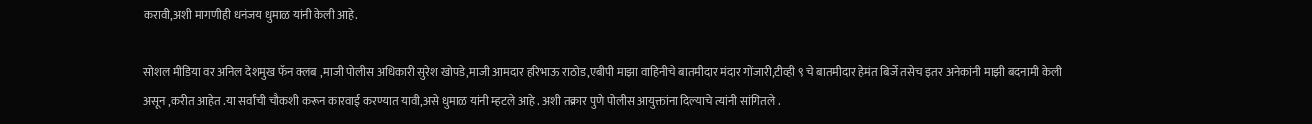करावी,अशी मागणीही धनंजय धुमाळ यांनी केली आहे.

सोशल मीडिया वर अनिल देशमुख फॅन क्लब ,माजी पोलीस अधिकारी सुरेश खोपडे,माजी आमदार हरिभाऊ राठोड,एबीपी माझा वाहिनीचे बातमीदार मंदार गोंजारी,टीव्ही ९ चे बातमीदार हेमंत बिर्जे तसेच इतर अनेकांनी माझी बदनामी केली असून ,करीत आहेत .या सर्वांची चौकशी करून कारवाई करण्यात यावी,असे धुमाळ यांनी म्हटले आहे . अशी तक्रार पुणे पोलीस आयुक्तांना दिल्याचे त्यांनी सांगितले .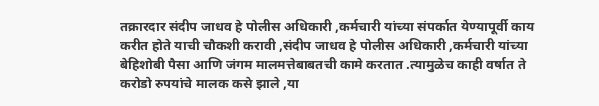तक्रारदार संदीप जाधव हे पोलीस अधिकारी ,कर्मचारी यांच्या संपर्कात येण्यापूर्वी काय करीत होते याची चौकशी करावी ,संदीप जाधव हे पोलीस अधिकारी ,कर्मचारी यांच्या बेहिशोबी पैसा आणि जंगम मालमत्तेबाबतची कामे करतात .त्यामुळेच काही वर्षात ते करोडो रुपयांचे मालक कसे झाले ,या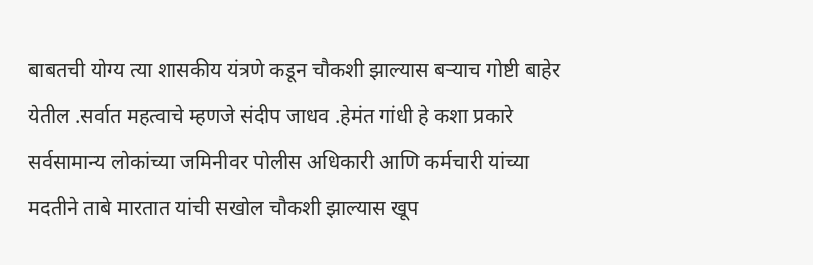बाबतची योग्य त्या शासकीय यंत्रणे कडून चौकशी झाल्यास बऱ्याच गोष्टी बाहेर येतील .सर्वात महत्वाचे म्हणजे संदीप जाधव .हेमंत गांधी हे कशा प्रकारे सर्वसामान्य लोकांच्या जमिनीवर पोलीस अधिकारी आणि कर्मचारी यांच्या मदतीने ताबे मारतात यांची सखोल चौकशी झाल्यास खूप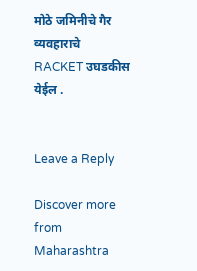मोठे जमिनीचे गैर व्यवहाराचे RACKET उघडकीस येईल .


Leave a Reply

Discover more from Maharashtra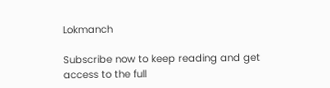Lokmanch

Subscribe now to keep reading and get access to the full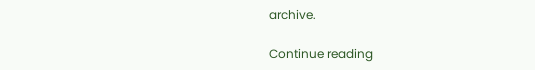archive.

Continue reading